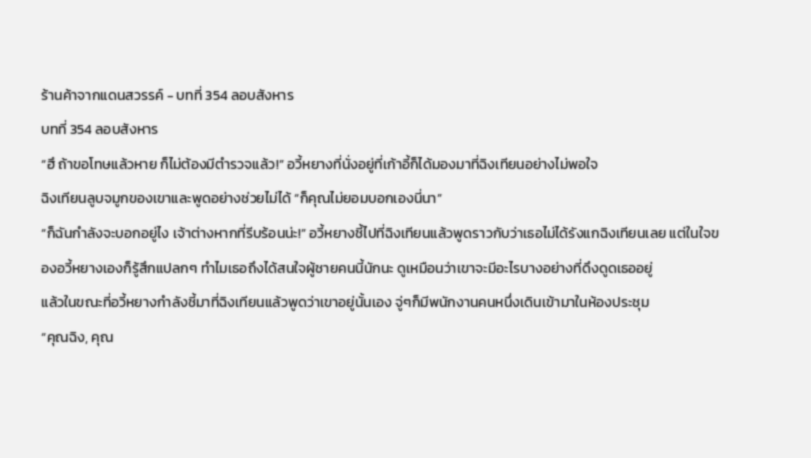ร้านค้าจากแดนสวรรค์ - บทที่ 354 ลอบสังหาร
บทที่ 354 ลอบสังหาร
“ฮึ ถ้าขอโทษแล้วหาย ก็ไม่ต้องมีตำรวจแล้ว!” อวี้หยางที่นั่งอยู่ที่เก้าอี้ก็ได้มองมาที่ฉิงเทียนอย่างไม่พอใจ
ฉิงเทียนลูบจมูกของเขาและพูดอย่างช่วยไม่ได้ “ก็คุณไม่ยอมบอกเองนี่นา”
“ก็ฉันกำลังจะบอกอยู่ไง เจ้าต่างหากที่รีบร้อนน่ะ!” อวี้หยางชี้ไปที่ฉิงเทียนแล้วพูดราวกับว่าเธอไม่ได้รังแกฉิงเทียนเลย แต่ในใจของอวี้หยางเองก็รู้สึกแปลกๆ ทำไมเธอถึงได้สนใจผู้ชายคนนี้นักนะ ดูเหมือนว่าเขาจะมีอะไรบางอย่างที่ดึงดูดเธออยู่
แล้วในขณะที่อวี้หยางกำลังชี้มาที่ฉิงเทียนแล้วพูดว่าเขาอยู่นั้นเอง จู่ๆก็มีพนักงานคนหนึ่งเดินเข้ามาในห้องประชุม
“คุณฉิง, คุณ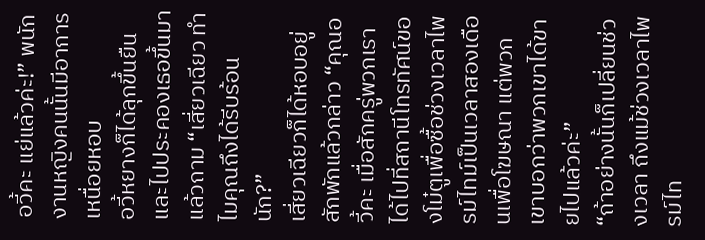อวี้คะ แย่แล้วค่ะ!” พนักงานหญิงคนนั้นมีอาการเหนื่อยหอบ
อวี้หยางก็ได้ลุกขึ้นยืนและไปประคองเธอขึ้นมาแล้วถาม “เสี่ยวเฉียว ทำไมคุณถึงได้รีบร้อนนัก?”
เสี่ยวเฉียวก็ได้หอบอยู่สักพักแล้วกล่าว “คุณอวี้คะ เมื่อสักครู่พวกเราได้ไปที่สถานีโทรทัศน์ของโม๋ตูเพื่อซื้อช่วงเวลาไพรม์ไทม์เป็นเวลาสองเดือนเพื่อโฆษณา แต่พวกเขาบอกว่าพวกเขาได้ขายไปแล้วค่ะ”
“ถ้าอย่างนั้นก็เปลี่ยนช่วงเวลา ถึงแม้ช่วงเวลาไพรม์ไท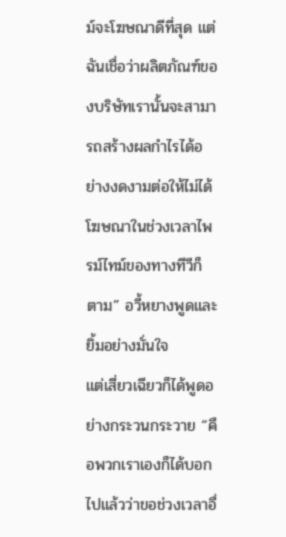ม์จะโฆษณาดีที่สุด แต่ฉันเชื่อว่าผลิตภัณฑ์ของบริษัทเรานั้นจะสามารถสร้างผลกำไรได้อย่างงดงามต่อให้ไม่ได้โฆษณาในช่วงเวลาไพรม์ไทม์ของทางทีวีก็ตาม” อวี้หยางพูดและยิ้มอย่างมั่นใจ
แต่เสี่ยวเฉียวก็ได้พูดอย่างกระวนกระวาย “คือพวกเราเองก็ได้บอกไปแล้วว่าขอช่วงเวลาอื่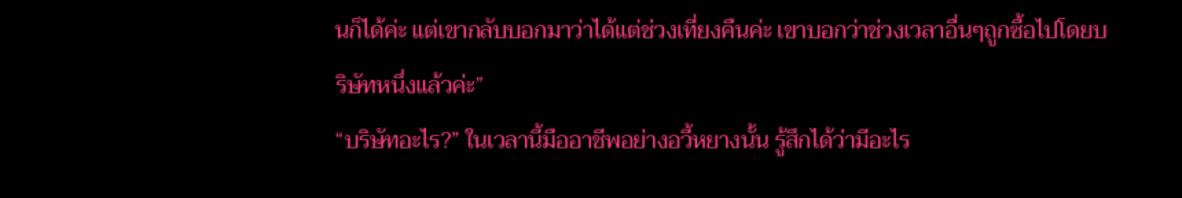นก็ได้ค่ะ แต่เขากลับบอกมาว่าได้แต่ช่วงเที่ยงคืนค่ะ เขาบอกว่าช่วงเวลาอื่นๆถูกซื้อไปโดยบริษัทหนึ่งแล้วค่ะ”
“บริษัทอะไร?” ในเวลานี้มืออาชีพอย่างอวี้หยางนั้น รู้สึกได้ว่ามีอะไร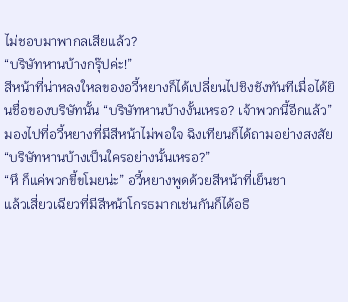ไม่ชอบมาพากลเสียแล้ว?
“บริษัทหานบ้างกรุ๊ปค่ะ!”
สีหน้าที่น่าหลงใหลของอวี้หยางก็ได้เปลี่ยนไปชิงชังทันทีเมื่อได้ยินชื่อของบริษัทนั้น “บริษัทหานบ้างงั้นเหรอ? เจ้าพวกนี้อีกแล้ว”
มองไปที่อวี้หยางที่มีสีหน้าไม่พอใจ ฉิงเทียนก็ได้ถามอย่างสงสัย “บริษัทหานบ้างเป็นใครอย่างนั้นเหรอ?”
“หึ ก็แค่พวกขี้ขโมยน่ะ” อวี้หยางพูดด้วยสีหน้าที่เย็นชา
แล้วเสี่ยวเฉียวที่มีสีหน้าโกรธมากเช่นกันก็ได้อธิ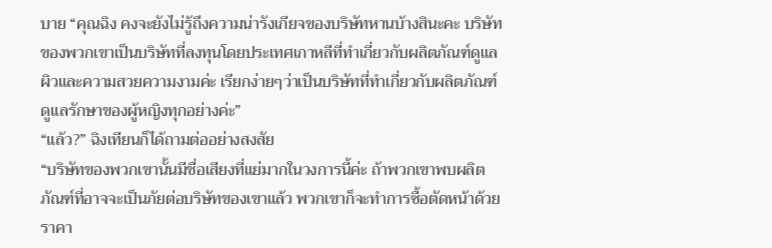บาย “คุณฉิง คงจะยังไม่รู้ถึงความน่ารังเกียจของบริษัทหานบ้างสินะคะ บริษัทของพวกเขาเป็นบริษัทที่ลงทุนโดยประเทศเกาหลีที่ทำเกี่ยวกับผลิตภัณฑ์ดูแลผิวและความสวยความงามค่ะ เรียกง่ายๆว่าเป็นบริษัทที่ทำเกี่ยวกับผลิตภัณฑ์ดูแลรักษาของผู้หญิงทุกอย่างค่ะ”
“แล้ว?” ฉิงเทียนก็ได้ถามต่ออย่างสงสัย
“บริษัทของพวกเขานั้นมีชื่อเสียงที่แย่มากในวงการนี้ค่ะ ถ้าพวกเขาพบผลิตภัณฑ์ที่อาจจะเป็นภัยต่อบริษัทของเขาแล้ว พวกเขาก็จะทำการซื้อตัดหน้าด้วยราคา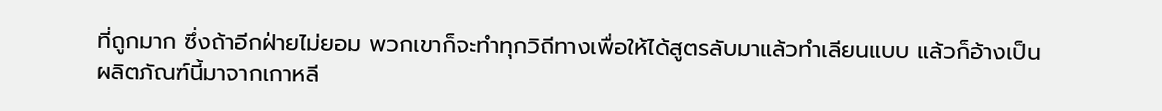ที่ถูกมาก ซึ่งถ้าอีกฝ่ายไม่ยอม พวกเขาก็จะทำทุกวิถีทางเพื่อให้ได้สูตรลับมาแล้วทำเลียนแบบ แล้วก็อ้างเป็นผลิตภัณฑ์นี้มาจากเกาหลี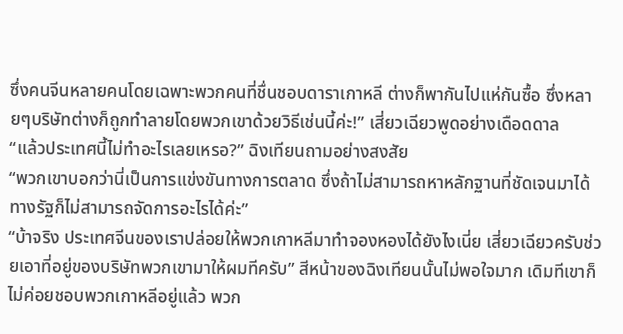ซึ่งคนจีนหลายคนโดยเฉพาะพวกคนที่ชื่นชอบดาราเกาหลี ต่างก็พากันไปแห่กันซื้อ ซึ่งหลายๆบริษัทต่างก็ถูกทำลายโดยพวกเขาด้วยวิธีเช่นนี้ค่ะ!” เสี่ยวเฉียวพูดอย่างเดือดดาล
“แล้วประเทศนี้ไม่ทำอะไรเลยเหรอ?” ฉิงเทียนถามอย่างสงสัย
“พวกเขาบอกว่านี่เป็นการแข่งขันทางการตลาด ซึ่งถ้าไม่สามารถหาหลักฐานที่ชัดเจนมาได้ ทางรัฐก็ไม่สามารถจัดการอะไรได้ค่ะ”
“บ้าจริง ประเทศจีนของเราปล่อยให้พวกเกาหลีมาทำจองหองได้ยังไงเนี่ย เสี่ยวเฉียวครับช่วยเอาที่อยู่ของบริษัทพวกเขามาให้ผมทีครับ” สีหน้าของฉิงเทียนนั้นไม่พอใจมาก เดิมทีเขาก็ไม่ค่อยชอบพวกเกาหลีอยู่แล้ว พวก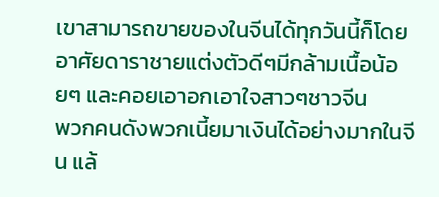เขาสามารถขายของในจีนได้ทุกวันนี้ก็โดยอาศัยดาราชายแต่งตัวดีๆมีกล้ามเนื้อน้อยๆ และคอยเอาอกเอาใจสาวๆชาวจีน
พวกคนดังพวกเนี้ยมาเงินได้อย่างมากในจีน แล้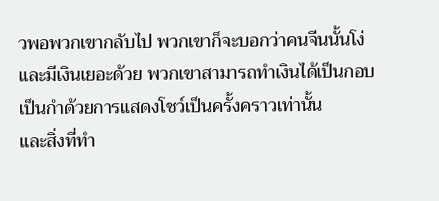วพอพวกเขากลับไป พวกเขาก็จะบอกว่าคนจีนนั้นโง่และมีเงินเยอะด้วย พวกเขาสามารถทำเงินได้เป็นกอบเป็นกำด้วยการแสดงโชว์เป็นครั้งคราวเท่านั้น
และสิ่งที่ทำ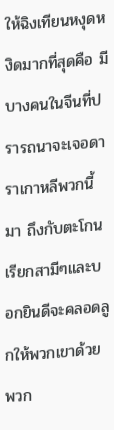ให้ฉิงเทียนหงุดหงิดมากที่สุดคือ มีบางคนในจีนที่ปรารถนาจะเจอดาราเกาหลีพวกนี้มา ถึงกับตะโกนเรียกสามีๆและบอกยินดีจะคลอดลูกให้พวกเขาด้วย
พวก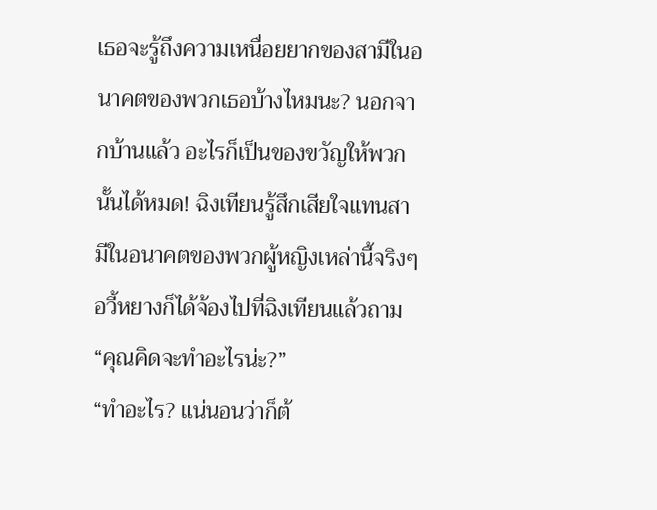เธอจะรู้ถึงความเหนื่อยยากของสามีในอนาคตของพวกเธอบ้างไหมนะ? นอกจากบ้านแล้ว อะไรก็เป็นของขวัญให้พวกนั้นได้หมด! ฉิงเทียนรู้สึกเสียใจแทนสามีในอนาคตของพวกผู้หญิงเหล่านี้จริงๆ
อวี้หยางก็ได้จ้องไปที่ฉิงเทียนแล้วถาม “คุณคิดจะทำอะไรน่ะ?”
“ทำอะไร? แน่นอนว่าก็ต้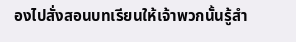องไปสั่งสอนบทเรียนให้เจ้าพวกนั้นรู้สำ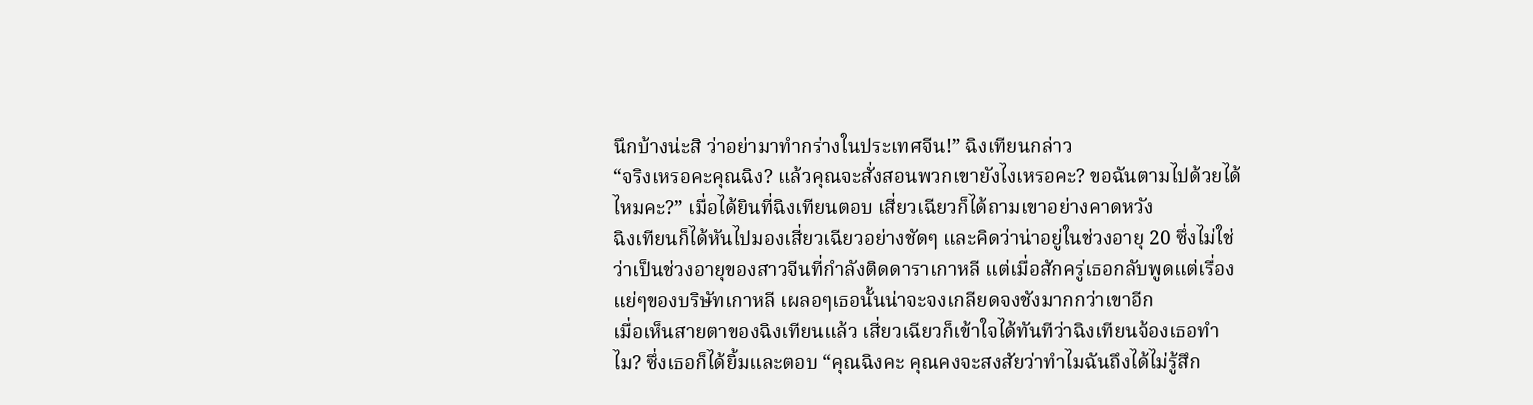นึกบ้างน่ะสิ ว่าอย่ามาทำกร่างในประเทศจีน!” ฉิงเทียนกล่าว
“จริงเหรอคะคุณฉิง? แล้วคุณจะสั่งสอนพวกเขายังไงเหรอคะ? ขอฉันตามไปด้วยได้ไหมคะ?” เมื่อได้ยินที่ฉิงเทียนตอบ เสี่ยวเฉียวก็ได้ถามเขาอย่างคาดหวัง
ฉิงเทียนก็ได้หันไปมองเสี่ยวเฉียวอย่างชัดๆ และคิดว่าน่าอยู่ในช่วงอายุ 20 ซึ่งไม่ใช่ว่าเป็นช่วงอายุของสาวจีนที่กำลังติดดาราเกาหลี แต่เมื่อสักครู่เธอกลับพูดแต่เรื่องแย่ๆของบริษัทเกาหลี เผลอๆเธอนั้นน่าจะจงเกลียดจงชังมากกว่าเขาอีก
เมื่อเห็นสายตาของฉิงเทียนแล้ว เสี่ยวเฉียวก็เข้าใจได้ทันทีว่าฉิงเทียนจ้องเธอทำไม? ซึ่งเธอก็ได้ยิ้มและตอบ “คุณฉิงคะ คุณคงจะสงสัยว่าทำไมฉันถึงได้ไม่รู้สึก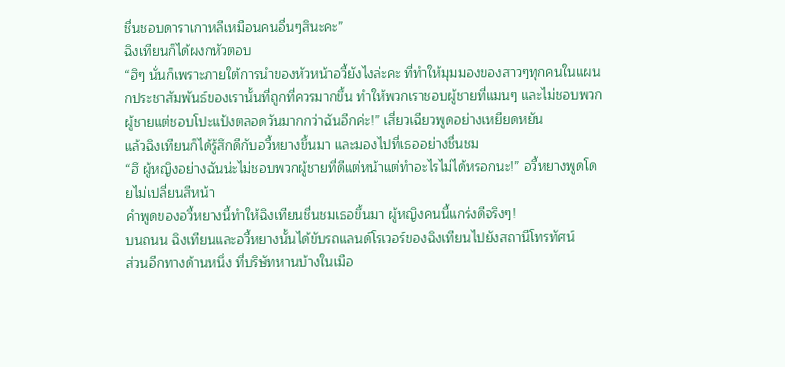ชื่นชอบดาราเกาหลีเหมือนคนอื่นๆสินะคะ”
ฉิงเทียนก็ได้ผงกหัวตอบ
“ฮิๆ นั่นก็เพราะภายใต้การนำของหัวหน้าอวี้ยังไงล่ะคะ ที่ทำให้มุมมองของสาวๆทุกคนในแผนกประชาสัมพันธ์ของเรานั้นที่ถูกที่ควรมากขึ้น ทำให้พวกเราชอบผู้ชายที่แมนๆ และไม่ชอบพวกผู้ชายแต่ชอบโปะแป้งตลอดวันมากกว่าฉันอีกค่ะ!” เสี่ยวเฉียวพูดอย่างเหยียดหยัน
แล้วฉิงเทียนก็ได้รู้สึกดีกับอวี้หยางขึ้นมา และมองไปที่เธออย่างชื่นชม
“ฮึ ผู้หญิงอย่างฉันน่ะไม่ชอบพวกผู้ชายที่ดีแต่หน้าแต่ทำอะไรไม่ได้หรอกนะ!” อวี้หยางพูดโดยไม่เปลี่ยนสีหน้า
คำพูดของอวี้หยางนี้ทำให้ฉิงเทียนชื่นชมเธอขึ้นมา ผู้หญิงคนนี้แกร่งดีจริงๆ!
บนถนน ฉิงเทียนและอวี้หยางนั้นได้ขับรถแลนด์โรเวอร์ของฉิงเทียนไปยังสถานีโทรทัศน์
ส่วนอีกทางด้านหนึ่ง ที่บริษัทหานบ้างในเมือ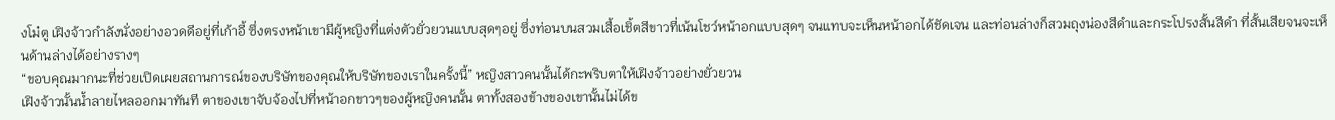งโม๋ตู เฝิงจ้าวกำลังนั่งอย่างอวดดีอยู่ที่เก้าอี้ ซึ่งตรงหน้าเขามีผู้หญิงที่แต่งตัวยั่วยวนแบบสุดๆอยู่ ซึ่งท่อนบนสวมเสื้อเชิ้ตสีขาวที่เน้นโชว์หน้าอกแบบสุดๆ จนแทบจะเห็นหน้าอกได้ชัดเจน และท่อนล่างก็สวมถุงน่องสีดำและกระโปรงสั้นสีดำ ที่สั้นเสียจนจะเห็นด้านล่างได้อย่างรางๆ
“ขอบคุณมากนะที่ช่วยเปิดเผยสถานการณ์ของบริษัทของคุณให้บริษัทของเราในครั้งนี้” หญิงสาวคนนั้นได้กะพริบตาให้เฝิงจ้าวอย่างยั่วยวน
เฝิงจ้าวนั้นน้ำลายไหลออกมาทันที ตาของเขาจับจ้องไปที่หน้าอกขาวๆของผู้หญิงคนนั้น ตาทั้งสองข้างของเขานั้นไม่ได้ข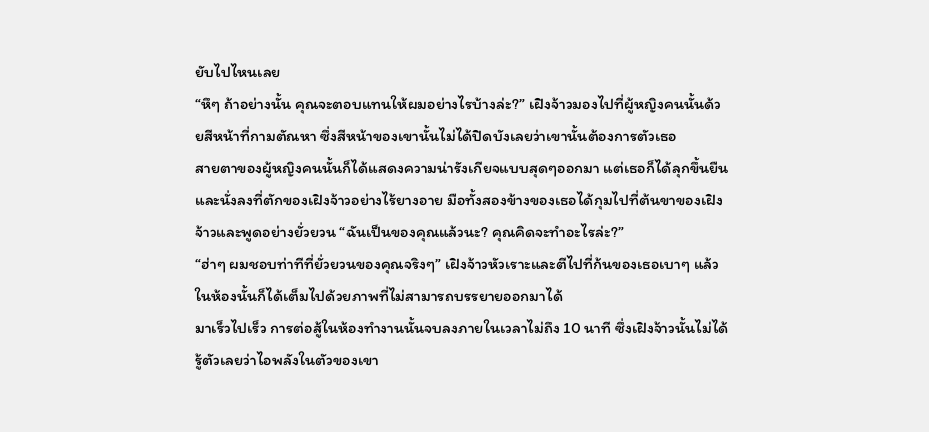ยับไปไหนเลย
“หึๆ ถ้าอย่างนั้น คุณจะตอบแทนให้ผมอย่างไรบ้างล่ะ?” เฝิงจ้าวมองไปที่ผู้หญิงคนนั้นด้วยสีหน้าที่กามตัณหา ซึ่งสีหน้าของเขานั้นไม่ได้ปิดบังเลยว่าเขานั้นต้องการตัวเธอ
สายตาของผู้หญิงคนนั้นก็ได้แสดงความน่ารังเกียจแบบสุดๆออกมา แต่เธอก็ได้ลุกขึ้นยืนและนั่งลงที่ตักของเฝิงจ้าวอย่างไร้ยางอาย มือทั้งสองข้างของเธอได้กุมไปที่ต้นขาของเฝิงจ้าวและพูดอย่างยั่วยวน “ฉันเป็นของคุณแล้วนะ? คุณคิดจะทำอะไรล่ะ?”
“ฮ่าๆ ผมชอบท่าทีที่ยั่วยวนของคุณจริงๆ” เฝิงจ้าวหัวเราะและตีไปที่ก้นของเธอเบาๆ แล้วในห้องนั้นก็ได้เต็มไปด้วยภาพที่ไม่สามารถบรรยายออกมาได้
มาเร็วไปเร็ว การต่อสู้ในห้องทำงานนั้นจบลงภายในเวลาไม่ถึง 10 นาที ซึ่งเฝิงจ้าวนั้นไม่ได้รู้ตัวเลยว่าไอพลังในตัวของเขา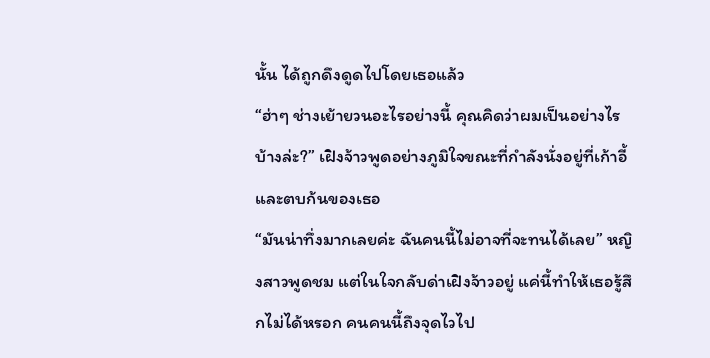นั้น ได้ถูกดึงดูดไปโดยเธอแล้ว
“ฮ่าๆ ช่างเย้ายวนอะไรอย่างนี้ คุณคิดว่าผมเป็นอย่างไรบ้างล่ะ?” เฝิงจ้าวพูดอย่างภูมิใจขณะที่กำลังนั่งอยู่ที่เก้าอี้และตบก้นของเธอ
“มันน่าทึ่งมากเลยค่ะ ฉันคนนี้ไม่อาจที่จะทนได้เลย” หญิงสาวพูดชม แต่ในใจกลับด่าเฝิงจ้าวอยู่ แค่นี้ทำให้เธอรู้สึกไม่ได้หรอก คนคนนี้ถึงจุดไวไป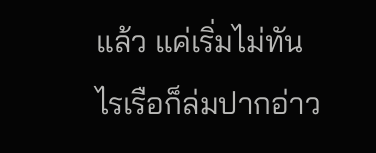แล้ว แค่เริ่มไม่ทันไรเรือก็ล่มปากอ่าว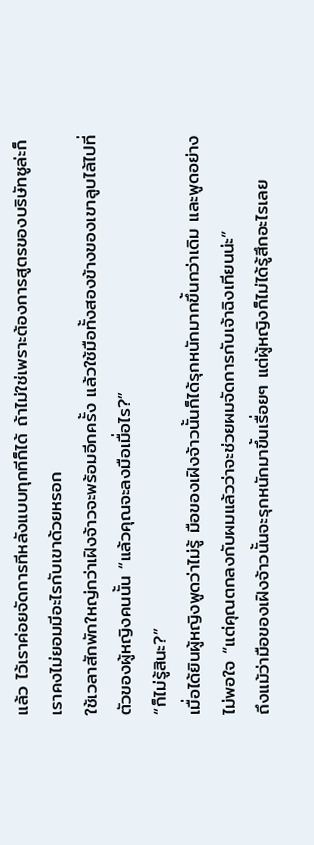แล้ว ไว้เราค่อยจัดการทีหลังแบบทุกทีก็ได้ ถ้าไม่ใช่เพราะต้องการสูตรของบริษัทซูล่ะก็ เราคงไม่ยอมมีอะไรกับเขาด้วยหรอก
ใช้เวลาสักพักใหญ่กว่าเฝิงจ้าวจะพร้อมอีกครั้ง แล้วใช้มือทั้งสองข้างของเขาลูบไล้ไปที่ตัวของผู้หญิงคนนั้น “แล้วคุณจะลงมือเมื่อไร?”
“ก็ไม่รู้สินะ?”
เมื่อได้ยินผู้หญิงพูดว่าไม่รู้ มือของเฝิงจ้าวนั้นก็ได้รุกหนักมากขึ้นกว่าเดิม และพูดอย่างไม่พอใจ “แต่คุณตกลงกับผมแล้วว่าจะช่วยผมจัดการกับเจ้าฉิงเทียนน่ะ”
ถึงแม้ว่ามือของเฝิงจ้าวนั้นจะรุกหนักมาขึ้นเรื่อยๆ แต่ผู้หญิงก็ไม่ได้รู้สึกอะไรเลย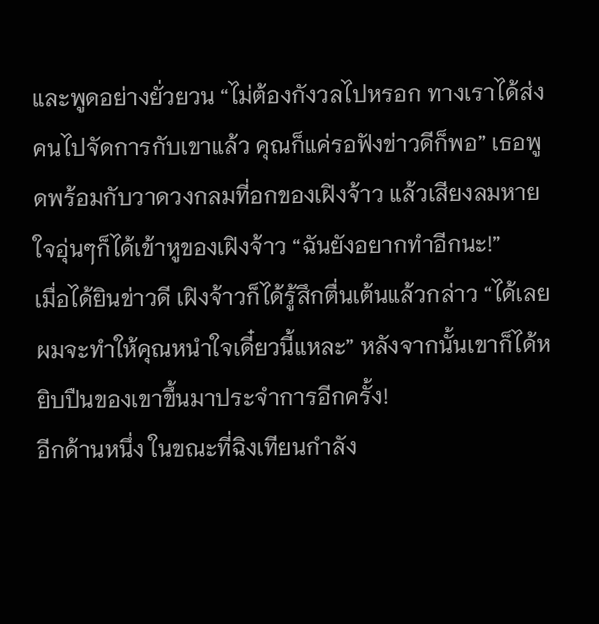และพูดอย่างยั่วยวน “ไม่ต้องกังวลไปหรอก ทางเราได้ส่งคนไปจัดการกับเขาแล้ว คุณก็แค่รอฟังข่าวดีก็พอ” เธอพูดพร้อมกับวาดวงกลมที่อกของเฝิงจ้าว แล้วเสียงลมหายใจอุ่นๆก็ได้เข้าหูของเฝิงจ้าว “ฉันยังอยากทำอีกนะ!”
เมื่อได้ยินข่าวดี เฝิงจ้าวก็ได้รู้สึกตื่นเต้นแล้วกล่าว “ได้เลย ผมจะทำให้คุณหนำใจเดี๋ยวนี้แหละ” หลังจากนั้นเขาก็ได้หยิบปืนของเขาขึ้นมาประจำการอีกครั้ง!
อีกด้านหนึ่ง ในขณะที่ฉิงเทียนกำลัง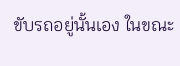ขับรถอยู่นั้นเอง ในขณะ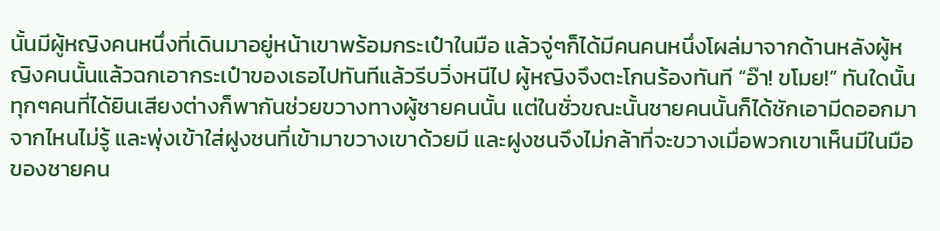นั้นมีผู้หญิงคนหนึ่งที่เดินมาอยู่หน้าเขาพร้อมกระเป๋าในมือ แล้วจู่ๆก็ได้มีคนคนหนึ่งโผล่มาจากด้านหลังผู้หญิงคนนั้นแล้วฉกเอากระเป๋าของเธอไปทันทีแล้วรีบวิ่งหนีไป ผู้หญิงจึงตะโกนร้องทันที “อ๊า! ขโมย!” ทันใดนั้นทุกๆคนที่ได้ยินเสียงต่างก็พากันช่วยขวางทางผู้ชายคนนั้น แต่ในชั่วขณะนั้นชายคนนั้นก็ได้ชักเอามีดออกมาจากไหนไม่รู้ และพุ่งเข้าใส่ฝูงชนที่เข้ามาขวางเขาด้วยมี และฝูงชนจึงไม่กล้าที่จะขวางเมื่อพวกเขาเห็นมีในมือของชายคน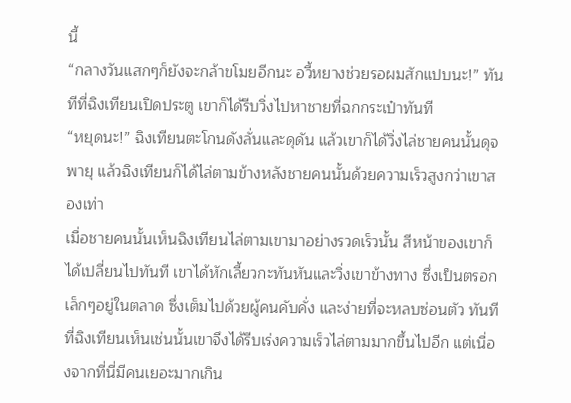นี้
“กลางวันแสกๆก็ยังจะกล้าขโมยอีกนะ อวี้หยางช่วยรอผมสักแปบนะ!” ทันทีที่ฉิงเทียนเปิดประตู เขาก็ได้รีบวิ่งไปหาชายที่ฉกกระเป๋าทันที
“หยุดนะ!” ฉิงเทียนตะโกนดังลั่นและดุดัน แล้วเขาก็ได้วิ่งไล่ชายคนนั้นดุจพายุ แล้วฉิงเทียนก็ได้ไล่ตามข้างหลังชายคนนั้นด้วยความเร็วสูงกว่าเขาสองเท่า
เมื่อชายคนนั้นเห็นฉิงเทียนไล่ตามเขามาอย่างรวดเร็วนั้น สีหน้าของเขาก็ได้เปลี่ยนไปทันที เขาได้หักเลี้ยวกะทันหันและวิ่งเขาข้างทาง ซึ่งเป็นตรอกเล็กๆอยู่ในตลาด ซึ่งเต็มไปด้วยผู้คนคับคั่ง และง่ายที่จะหลบซ่อนตัว ทันทีที่ฉิงเทียนเห็นเช่นนั้นเขาจึงได้รีบเร่งความเร็วไล่ตามมากขึ้นไปอีก แต่เนื่องจากที่นี่มีคนเยอะมากเกิน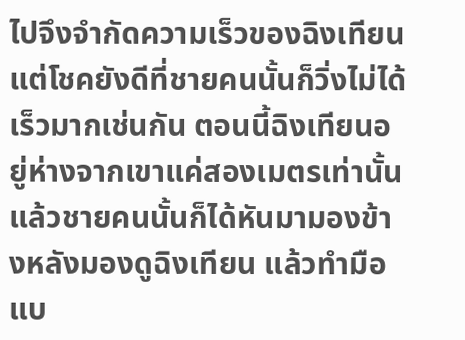ไปจึงจำกัดความเร็วของฉิงเทียน แต่โชคยังดีที่ชายคนนั้นก็วิ่งไม่ได้เร็วมากเช่นกัน ตอนนี้ฉิงเทียนอยู่ห่างจากเขาแค่สองเมตรเท่านั้น แล้วชายคนนั้นก็ได้หันมามองข้างหลังมองดูฉิงเทียน แล้วทำมือแบ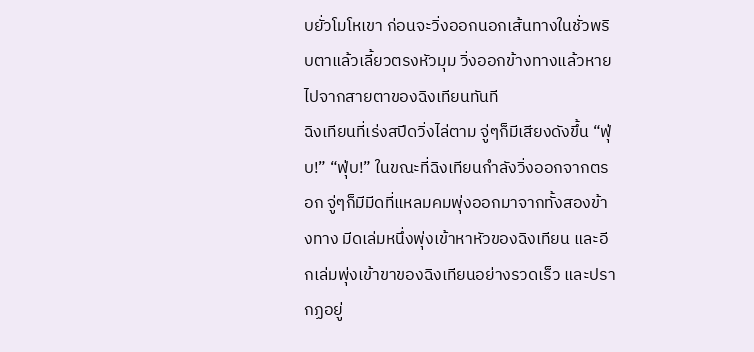บยั่วโมโหเขา ก่อนจะวิ่งออกนอกเส้นทางในชั่วพริบตาแล้วเลี้ยวตรงหัวมุม วิ่งออกข้างทางแล้วหายไปจากสายตาของฉิงเทียนทันที
ฉิงเทียนที่เร่งสปีดวิ่งไล่ตาม จู่ๆก็มีเสียงดังขึ้น “ฟุ่บ!” “ฟุ่บ!” ในขณะที่ฉิงเทียนกำลังวิ่งออกจากตรอก จู่ๆก็มีมีดที่แหลมคมพุ่งออกมาจากทั้งสองข้างทาง มีดเล่มหนึ่งพุ่งเข้าหาหัวของฉิงเทียน และอีกเล่มพุ่งเข้าขาของฉิงเทียนอย่างรวดเร็ว และปรากฏอยู่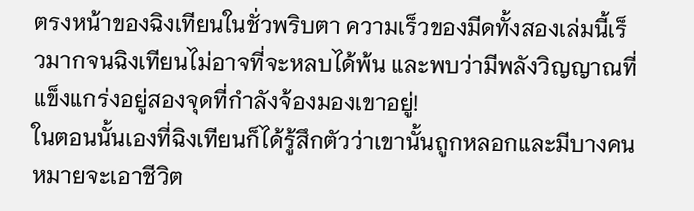ตรงหน้าของฉิงเทียนในชั่วพริบตา ความเร็วของมีดทั้งสองเล่มนี้เร็วมากจนฉิงเทียนไม่อาจที่จะหลบได้พ้น และพบว่ามีพลังวิญญาณที่แข็งแกร่งอยู่สองจุดที่กำลังจ้องมองเขาอยู่!
ในตอนนั้นเองที่ฉิงเทียนก็ได้รู้สึกตัวว่าเขานั้นถูกหลอกและมีบางคนหมายจะเอาชีวิต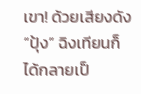เขา! ด้วยเสียงดัง “ปุ้ง” ฉิงเทียนก็ได้กลายเป็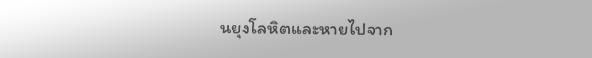นยุงโลหิตและหายไปจาก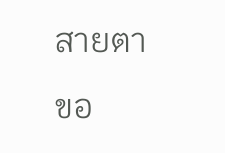สายตาขอ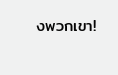งพวกเขา!